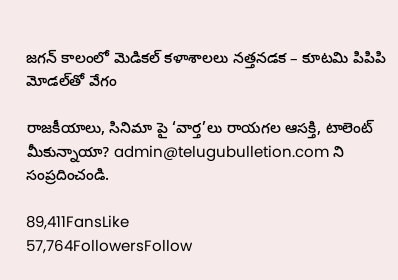జగన్ కాలంలో మెడికల్ కళాశాలలు నత్తనడక – కూటమి పిపిపి మోడల్‌తో వేగం

రాజకీయాలు, సినిమా పై ‘వార్త’లు రాయగల ఆసక్తి, టాలెంట్ మీకున్నాయా? admin@telugubulletion.com ని సంప్రదించండి.

89,411FansLike
57,764FollowersFollow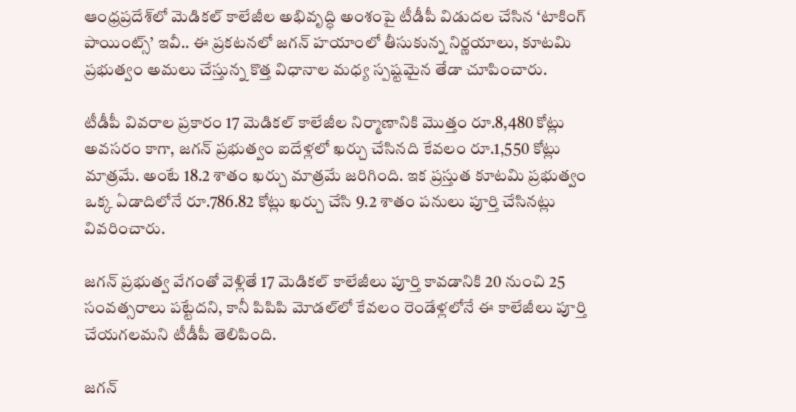ఆంధ్రప్రదేశ్‌లో మెడికల్ కాలేజీల అభివృద్ధి అంశంపై టీడీపీ విడుదల చేసిన ‘టాకింగ్ పాయింట్స్’ ఇవీ.. ఈ ప్రకటనలో జగన్ హయాంలో తీసుకున్న నిర్ణయాలు, కూటమి ప్రభుత్వం అమలు చేస్తున్న కొత్త విధానాల మధ్య స్పష్టమైన తేడా చూపించారు.

టీడీపీ వివరాల ప్రకారం 17 మెడికల్ కాలేజీల నిర్మాణానికి మొత్తం రూ.8,480 కోట్లు అవసరం కాగా, జగన్ ప్రభుత్వం ఐదేళ్లలో ఖర్చు చేసినది కేవలం రూ.1,550 కోట్లు మాత్రమే. అంటే 18.2 శాతం ఖర్చు మాత్రమే జరిగింది. ఇక ప్రస్తుత కూటమి ప్రభుత్వం ఒక్క ఏడాదిలోనే రూ.786.82 కోట్లు ఖర్చు చేసి 9.2 శాతం పనులు పూర్తి చేసినట్లు వివరించారు.

జగన్ ప్రభుత్వ వేగంతో వెళ్లితే 17 మెడికల్ కాలేజీలు పూర్తి కావడానికి 20 నుంచి 25 సంవత్సరాలు పట్టేదని, కానీ పిపిపి మోడల్‌లో కేవలం రెండేళ్లలోనే ఈ కాలేజీలు పూర్తి చేయగలమని టీడీపీ తెలిపింది.

జగన్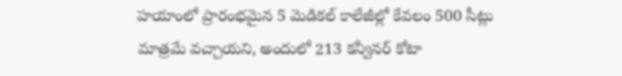హయాంలో ప్రారంభమైన 5 మెడికల్ కాలేజీల్లో కేవలం 500 సీట్లు మాత్రమే వచ్చాయని, అందులో 213 కన్వీనర్ కోటా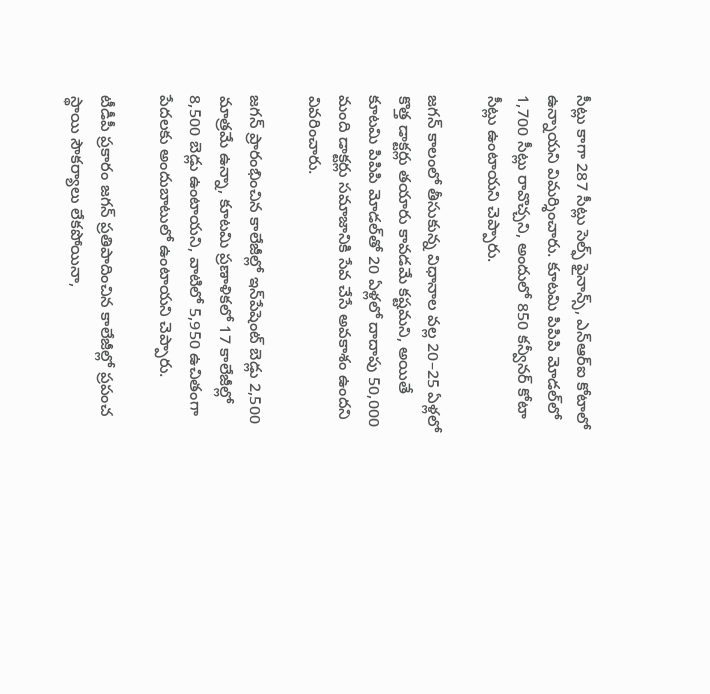సీట్లు కాగా 287 సీట్లు సెల్ఫ్ ఫైనాన్స్, ఎన్‌ఆర్‌ఐ కోటాలో ఉన్నాయని విమర్శించారు. కూటమి పిపిపి మోడల్‌లో 1,700 సీట్లు రావొచ్చని, అందులో 850 కన్వీనర్ కోటా సీట్లు ఉంటాయని చెప్పారు.

జగన్ కాలంలో తీసుకున్న విధానాల వల్ల 20–25 ఏళ్లలో కొత్త డాక్టర్లు తయారు కావడమే కష్టమని, అయితే కూటమి పిపిపి మోడల్‌తో 20 ఏళ్లలో దాదాపు 50,000 మంది డాక్టర్లు సమాజానికి సేవ చేసే అవకాశం ఉందని వివరించారు.

జగన్ ప్రారంభించిన కాలేజీల్లో ఇన్‌పేషెంట్ బెడ్లు 2,500 మాత్రమే ఉన్నా, కూటమి ప్రణాళికలో 17 కాలేజీల్లో 8,500 బెడ్లు ఉంటాయని, వాటిలో 5,950 ఉచితంగా పేదలకు అందుబాటులో ఉంటాయని చెప్పారు.

టీడీపీ ప్రకారం జగన్ ప్రతిపాదించిన కాలేజీల్లో ప్రపంచ స్థాయి సౌకర్యాలు లేకపోయినా,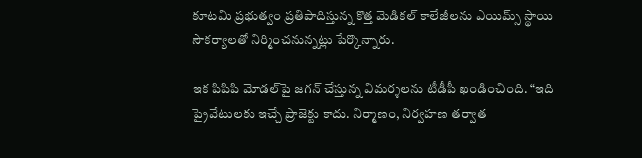కూటమి ప్రభుత్వం ప్రతిపాదిస్తున్న కొత్త మెడికల్ కాలేజీలను ఎయిమ్స్ స్థాయి సౌకర్యాలతో నిర్మించనున్నట్లు పేర్కొన్నారు.

ఇక పిపిపి మోడల్‌పై జగన్ చేస్తున్న విమర్శలను టీడీపీ ఖండించింది. “ఇది ప్రైవేటులకు ఇచ్చే ప్రాజెక్టు కాదు. నిర్మాణం, నిర్వహణ తర్వాత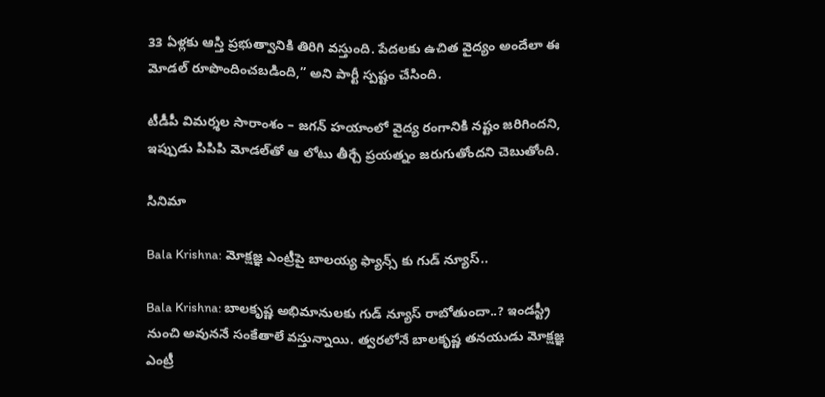33 ఏళ్లకు ఆస్తి ప్రభుత్వానికి తిరిగి వస్తుంది. పేదలకు ఉచిత వైద్యం అందేలా ఈ మోడల్ రూపొందించబడింది,” అని పార్టీ స్పష్టం చేసింది.

టీడీపీ విమర్శల సారాంశం – జగన్ హయాంలో వైద్య రంగానికి నష్టం జరిగిందని, ఇప్పుడు పిపిపి మోడల్‌తో ఆ లోటు తీర్చే ప్రయత్నం జరుగుతోందని చెబుతోంది.

సినిమా

Bala Krishna: మోక్షజ్ఞ ఎంట్రీపై బాలయ్య ఫ్యాన్స్ కు గుడ్ న్యూస్..

Bala Krishna: బాలకృష్ణ అభిమానులకు గుడ్ న్యూస్ రాబోతుందా..? ఇండస్ట్రీ నుంచి అవుననే సంకేతాలే వస్తున్నాయి. త్వరలోనే బాలకృష్ణ తనయుడు మోక్షజ్ఞ ఎంట్రీ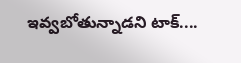ఇవ్వబోతున్నాడని టాక్....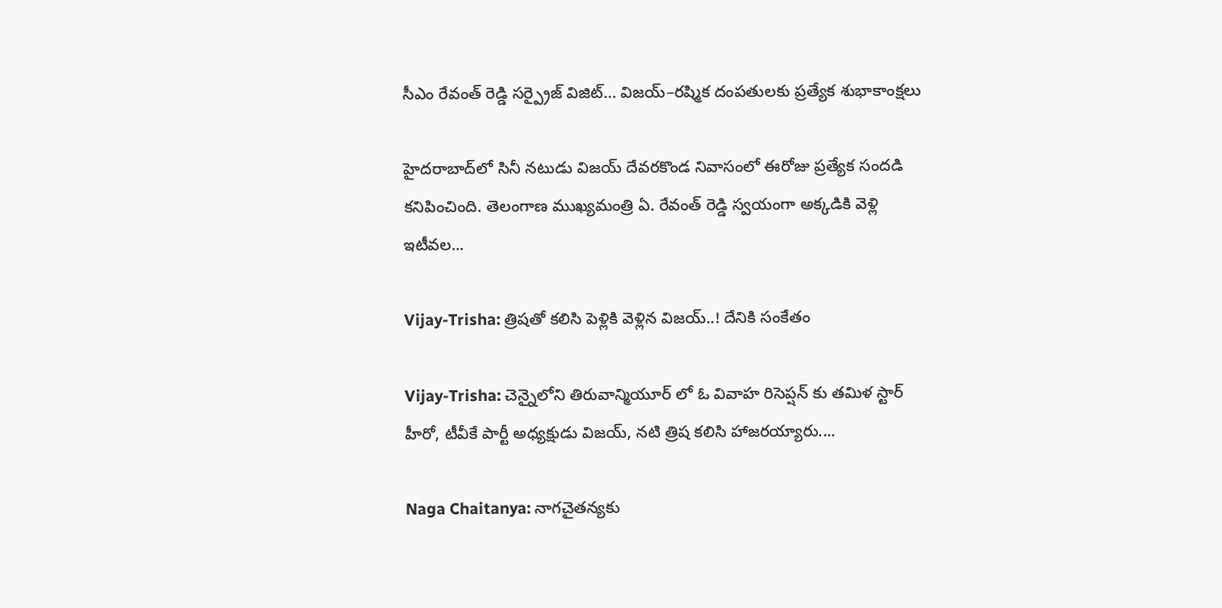సీఎం రేవంత్ రెడ్డి సర్ప్రైజ్ విజిట్… విజయ్–రష్మిక దంపతులకు ప్రత్యేక శుభాకాంక్షలు

హైదరాబాద్‌లో సినీ నటుడు విజయ్ దేవరకొండ నివాసంలో ఈరోజు ప్రత్యేక సందడి కనిపించింది. తెలంగాణ ముఖ్యమంత్రి ఏ. రేవంత్ రెడ్డి స్వయంగా అక్కడికి వెళ్లి ఇటీవల...

Vijay-Trisha: త్రిషతో కలిసి పెళ్లికి వెళ్లిన విజయ్..! దేనికి సంకేతం

Vijay-Trisha: చెన్నైలోని తిరువాన్మియూర్ లో ఓ వివాహ రిసెప్షన్ కు తమిళ స్టార్ హీరో, టీవీకే పార్టీ అధ్యక్షుడు విజయ్, నటి త్రిష కలిసి హాజరయ్యారు....

Naga Chaitanya: నాగచైతన్యకు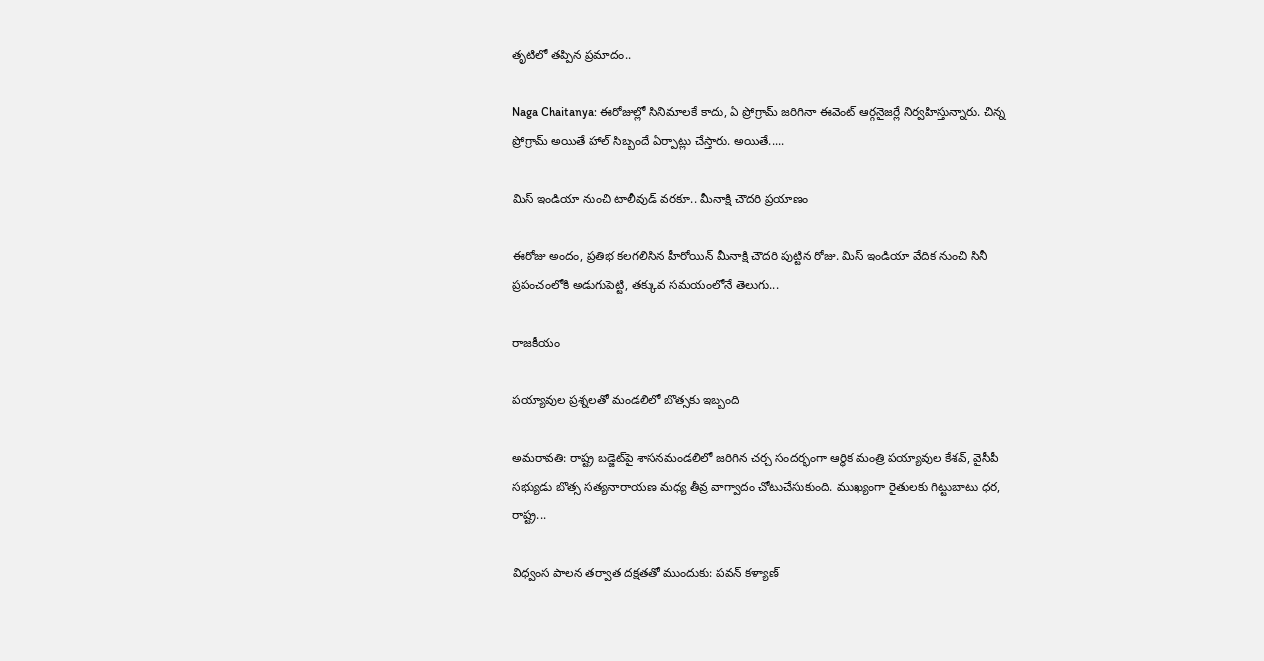తృటిలో తప్పిన ప్రమాదం..

Naga Chaitanya: ఈరోజుల్లో సినిమాలకే కాదు, ఏ ప్రోగ్రామ్ జరిగినా ఈవెంట్ ఆర్గనైజర్లే నిర్వహిస్తున్నారు. చిన్న ప్రోగ్రామ్ అయితే హాల్ సిబ్బందే ఏర్పాట్లు చేస్తారు. అయితే.....

మిస్ ఇండియా నుంచి టాలీవుడ్ వరకూ.. మీనాక్షి చౌదరి ప్రయాణం

ఈరోజు అందం, ప్రతిభ కలగలిసిన హీరోయిన్ మీనాక్షి చౌదరి పుట్టిన రోజు. మిస్ ఇండియా వేదిక నుంచి సినీ ప్రపంచంలోకి అడుగుపెట్టి, తక్కువ సమయంలోనే తెలుగు...

రాజకీయం

పయ్యావుల ప్రశ్నలతో మండలిలో బొత్సకు ఇబ్బంది

అమరావతి: రాష్ట్ర బడ్జెట్‌పై శాసనమండలిలో జరిగిన చర్చ సందర్భంగా ఆర్థిక మంత్రి పయ్యావుల కేశవ్, వైసీపీ సభ్యుడు బొత్స సత్యనారాయణ మధ్య తీవ్ర వాగ్వాదం చోటుచేసుకుంది. ముఖ్యంగా రైతులకు గిట్టుబాటు ధర, రాష్ట్ర...

విధ్వంస పాలన తర్వాత దక్షతతో ముందుకు: పవన్ కళ్యాణ్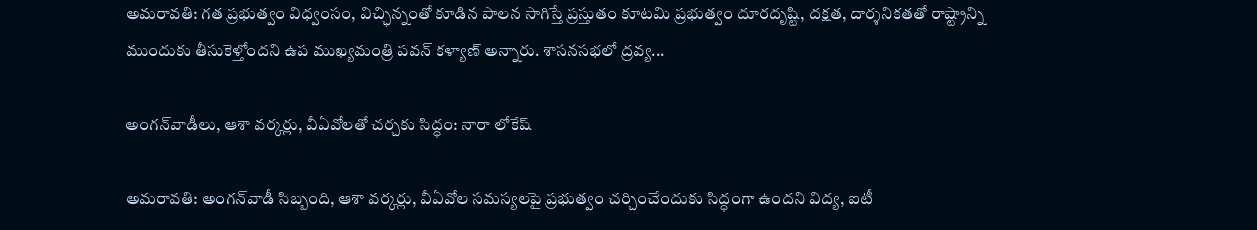అమరావతి: గత ప్రభుత్వం విధ్వంసం, విచ్ఛిన్నంతో కూడిన పాలన సాగిస్తే ప్రస్తుతం కూటమి ప్రభుత్వం దూరదృష్టి, దక్షత, దార్శనికతతో రాష్ట్రాన్ని ముందుకు తీసుకెళ్తోందని ఉప ముఖ్యమంత్రి పవన్ కళ్యాణ్ అన్నారు. శాసనసభలో ద్రవ్య...

అంగన్‌వాడీలు, ఆశా వర్కర్లు, వీఏవోలతో చర్చకు సిద్ధం: నారా లోకేష్

అమరావతి: అంగన్‌వాడీ సిబ్బంది, ఆశా వర్కర్లు, వీఏవోల సమస్యలపై ప్రభుత్వం చర్చించేందుకు సిద్ధంగా ఉందని విద్య, ఐటీ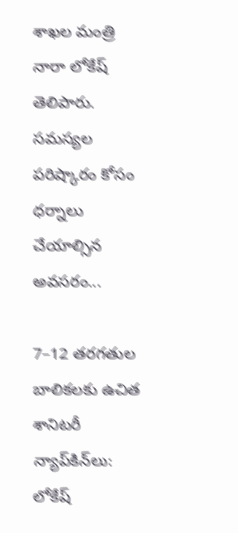శాఖల మంత్రి నారా లోకేష్ తెలిపారు. సమస్యల పరిష్కారం కోసం ధర్నాలు చేయాల్సిన అవసరం...

7–12 తరగతుల బాలికలకు ఉచిత శానిటరీ న్యాప్‌కిన్‌లు: లోకేష్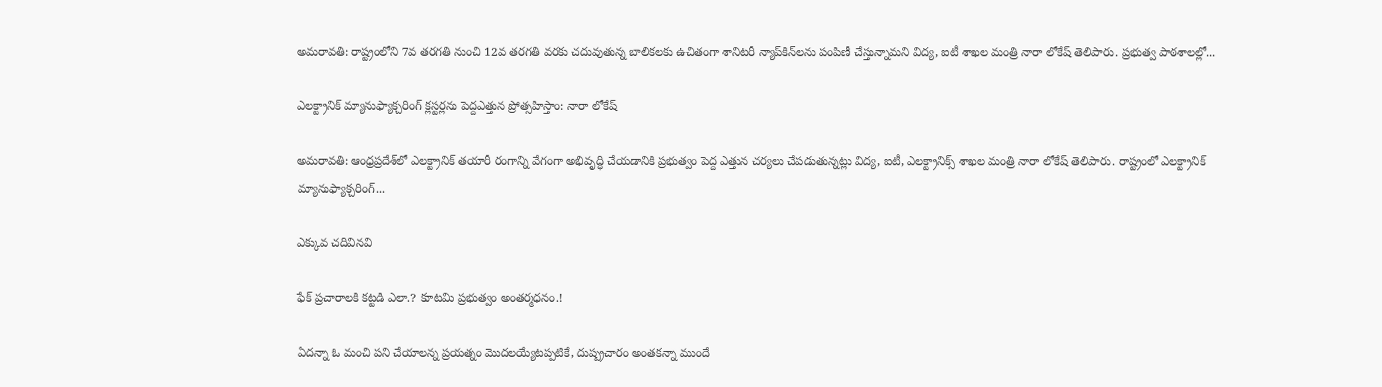అమరావతి: రాష్ట్రంలోని 7వ తరగతి నుంచి 12వ తరగతి వరకు చదువుతున్న బాలికలకు ఉచితంగా శానిటరీ న్యాప్‌కిన్‌లను పంపిణీ చేస్తున్నామని విద్య, ఐటీ శాఖల మంత్రి నారా లోకేష్ తెలిపారు. ప్రభుత్వ పాఠశాలల్లో...

ఎలక్ట్రానిక్ మ్యానుఫ్యాక్చరింగ్ క్లస్టర్లను పెద్దఎత్తున ప్రోత్సహిస్తాం: నారా లోకేష్

అమరావతి: ఆంధ్రప్రదేశ్‌లో ఎలక్ట్రానిక్ తయారీ రంగాన్ని వేగంగా అభివృద్ధి చేయడానికి ప్రభుత్వం పెద్ద ఎత్తున చర్యలు చేపడుతున్నట్లు విద్య, ఐటీ, ఎలక్ట్రానిక్స్ శాఖల మంత్రి నారా లోకేష్ తెలిపారు. రాష్ట్రంలో ఎలక్ట్రానిక్ మ్యానుఫ్యాక్చరింగ్...

ఎక్కువ చదివినవి

ఫేక్ ప్రచారాలకి కట్టడి ఎలా.? కూటమి ప్రభుత్వం అంతర్మధనం.!

ఏదన్నా ఓ మంచి పని చేయాలన్న ప్రయత్నం మొదలయ్యేటప్పటికే, దుష్ప్రచారం అంతకన్నా ముందే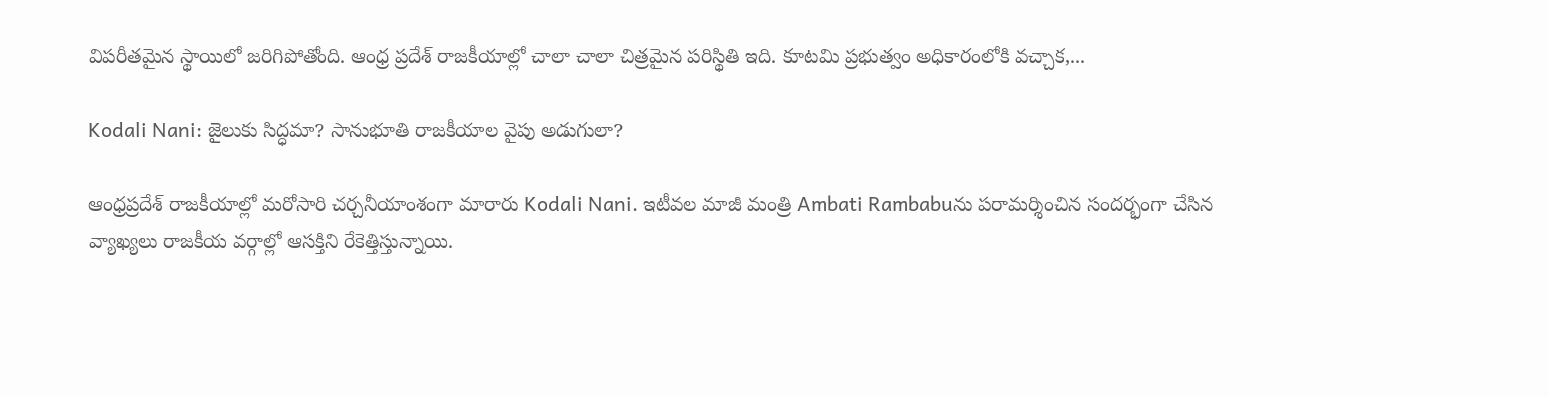విపరీతమైన స్థాయిలో జరిగిపోతోంది. ఆంధ్ర ప్రదేశ్ రాజకీయాల్లో చాలా చాలా చిత్రమైన పరిస్థితి ఇది. కూటమి ప్రభుత్వం అధికారంలోకి వచ్చాక,...

Kodali Nani: జైలుకు సిద్ధమా? సానుభూతి రాజకీయాల వైపు అడుగులా?

ఆంధ్రప్రదేశ్ రాజకీయాల్లో మరోసారి చర్చనీయాంశంగా మారారు Kodali Nani. ఇటీవల మాజీ మంత్రి Ambati Rambabuను పరామర్శించిన సందర్భంగా చేసిన వ్యాఖ్యలు రాజకీయ వర్గాల్లో ఆసక్తిని రేకెత్తిస్తున్నాయి.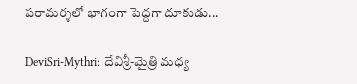పరామర్శలో భాగంగా పెద్దగా దూకుడు...

DeviSri-Mythri: దేవిశ్రీ-మైత్రి మధ్య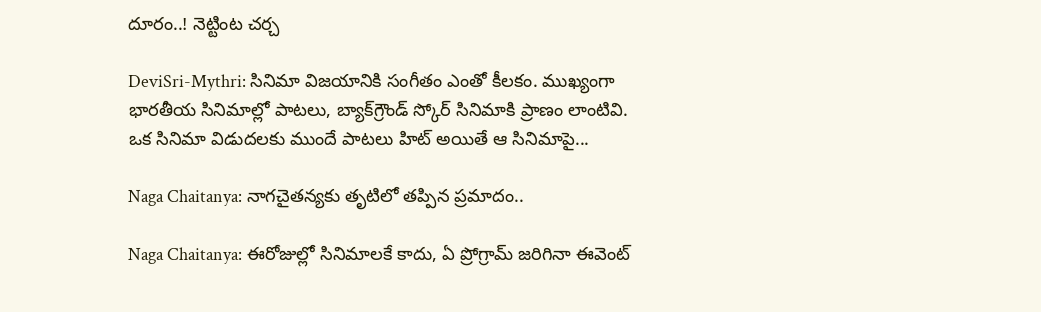దూరం..! నెట్టింట చర్చ

DeviSri-Mythri: సినిమా విజయానికి సంగీతం ఎంతో కీలకం. ముఖ్యంగా భారతీయ సినిమాల్లో పాటలు, బ్యాక్‌గ్రౌండ్ స్కోర్ సినిమాకి ప్రాణం లాంటివి. ఒక సినిమా విడుదలకు ముందే పాటలు హిట్ అయితే ఆ సినిమాపై...

Naga Chaitanya: నాగచైతన్యకు తృటిలో తప్పిన ప్రమాదం..

Naga Chaitanya: ఈరోజుల్లో సినిమాలకే కాదు, ఏ ప్రోగ్రామ్ జరిగినా ఈవెంట్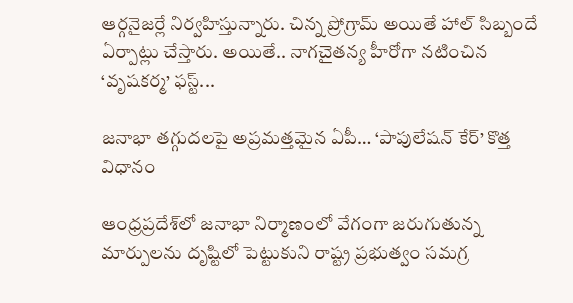ఆర్గనైజర్లే నిర్వహిస్తున్నారు. చిన్న ప్రోగ్రామ్ అయితే హాల్ సిబ్బందే ఏర్పాట్లు చేస్తారు. అయితే.. నాగచైతన్య హీరోగా నటించిన ‘వృషకర్మ’ ఫస్ట్...

జనాభా తగ్గుదలపై అప్రమత్తమైన ఏపీ… ‘పాపులేషన్ కేర్’ కొత్త విధానం

ఆంధ్రప్రదేశ్‌లో జనాభా నిర్మాణంలో వేగంగా జరుగుతున్న మార్పులను దృష్టిలో పెట్టుకుని రాష్ట్ర ప్రభుత్వం సమగ్ర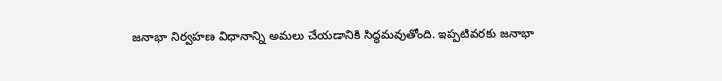జనాభా నిర్వహణ విధానాన్ని అమలు చేయడానికి సిద్ధమవుతోంది. ఇప్పటివరకు జనాభా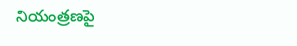నియంత్రణపై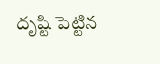దృష్టి పెట్టిన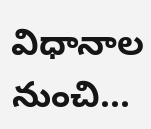విధానాల నుంచి...